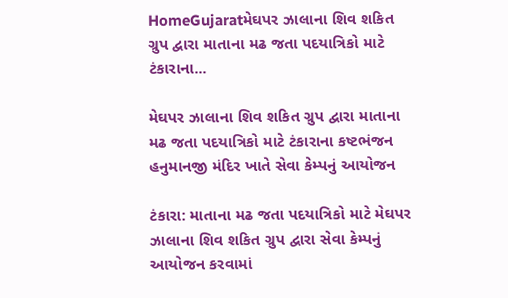HomeGujaratમેઘપર ઝાલાના શિવ શકિત ગ્રુપ દ્વારા માતાના મઢ જતા પદયાત્રિકો માટે ટંકારાના...

મેઘપર ઝાલાના શિવ શકિત ગ્રુપ દ્વારા માતાના મઢ જતા પદયાત્રિકો માટે ટંકારાના કષ્ટભંજન હનુમાનજી મંદિર ખાતે સેવા કેમ્પનું આયોજન

ટંકારા: માતાના મઢ જતા પદયાત્રિકો માટે મેઘપર ઝાલાના શિવ શકિત ગ્રુપ દ્વારા સેવા કેમ્પનું આયોજન કરવામાં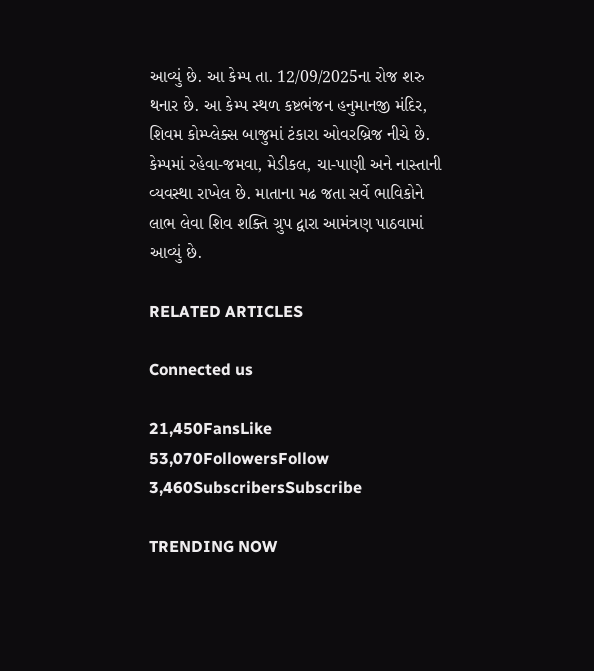આવ્યું છે. આ કેમ્પ તા. 12/09/2025ના રોજ શરુ થનાર છે. આ કેમ્પ સ્થળ કષ્ટભંજન હનુમાનજી મંદિર, શિવમ કોમ્પ્લેક્સ બાજુમાં ટંકારા ઓવરબ્રિજ નીચે છે. કેમ્પમાં રહેવા-જમવા, મેડીકલ, ચા-પાણી અને નાસ્તાની વ્યવસ્થા રાખેલ છે. માતાના મઢ જતા સર્વે ભાવિકોને લાભ લેવા શિવ શક્તિ ગ્રુપ દ્વારા આમંત્રણ પાઠવામાં આવ્યું છે.

RELATED ARTICLES

Connected us

21,450FansLike
53,070FollowersFollow
3,460SubscribersSubscribe

TRENDING NOW